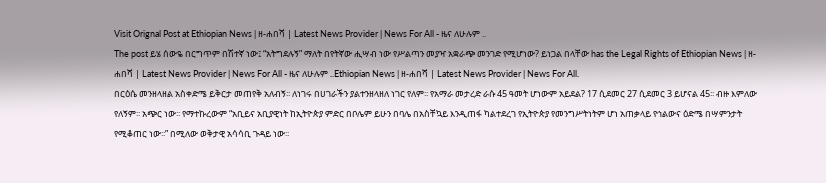Visit Orignal Post at Ethiopian News | ዘ-ሐበሻ | Latest News Provider | News For All - ዜና ለሁሉም ..
The post ይሄ ሰውዬ በርግጥም በሽተኛ ነው፤ “አትግደሉኝ” ማለት በየትኛው ሒሣብ ነው የሥልጣን መያዣ አቋራጭ መንገድ የሚሆነው? ይነጋል በላቸው has the Legal Rights of Ethiopian News | ዘ-ሐበሻ | Latest News Provider | News For All - ዜና ለሁሉም ..Ethiopian News | ዘ-ሐበሻ | Latest News Provider | News For All.
በርዕሴ መንዘላዘል አስቀድሜ ይቅርታ መጠየቅ አለብኝ፡፡ ለነገሩ በሀገራችን ያልተንዘላዘለ ነገር የለም፡፡ የአማራ መታረድ ራሱ 45 ዓመት ሆነውም አይደል? 17 ሲደመር 27 ሲደመር 3 ይሆናል 45፡፡ ብዙ እምለው የለኝም፡፡ አጭር ነው፡፡ የማተኩረውም “አቢይና አቢያዊነት ከኢትዮጵያ ምድር በቦሌም ይሁን በባሌ በአስቸኳይ እንዲጠፋ ካልተደረገ የኢትዮጵያ የመንግሥትነትም ሆነ አጠቃላይ የኅልውና ዕድሜ በሣምንታት የሚቆጠር ነው፡፡” በሚለው ወቅታዊ አሳሳቢ ጉዳይ ነው፡፡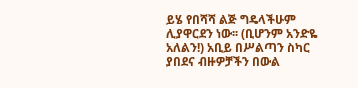ይሄ የበሻሻ ልጅ ግዴላችሁም ሊያዋርደን ነው፡፡ (ቢሆንም አንድዬ አለልን!) አቢይ በሥልጣን ስካር ያበደና ብዙዎቻችን በውል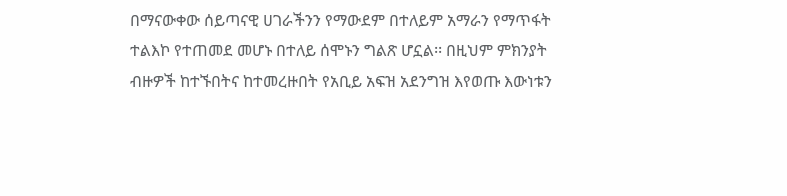በማናውቀው ሰይጣናዊ ሀገራችንን የማውደም በተለይም አማራን የማጥፋት ተልእኮ የተጠመደ መሆኑ በተለይ ሰሞኑን ግልጽ ሆኗል፡፡ በዚህም ምክንያት ብዙዎች ከተኙበትና ከተመረዙበት የአቢይ አፍዝ አደንግዝ እየወጡ እውነቱን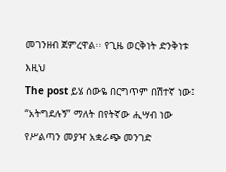መገንዘብ ጀምረዋል፡፡ የጊዜ ወርቅነት ድንቅነቱ እዚህ
The post ይሄ ሰውዬ በርግጥም በሽተኛ ነው፤ “አትግደሉኝ” ማለት በየትኛው ሒሣብ ነው የሥልጣን መያዣ አቋራጭ መንገድ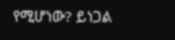የሚሆነው? ይነጋል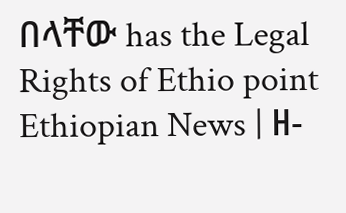በላቸው has the Legal Rights of Ethio point Ethiopian News | ዘ-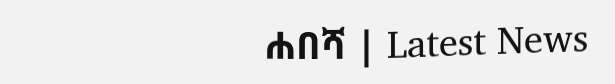ሐበሻ | Latest News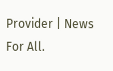Provider | News For All.